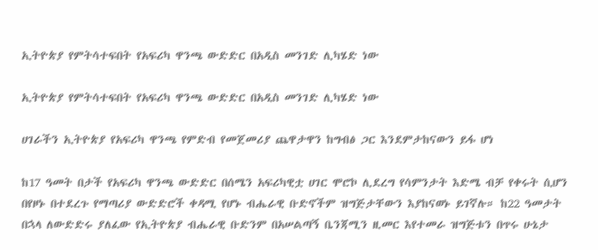ኢትዮጵያ የምትሳተፍበት የአፍሪካ ዋንጫ ውድድር በአዲስ መንገድ ሊካሄድ ነው

ኢትዮጵያ የምትሳተፍበት የአፍሪካ ዋንጫ ውድድር በአዲስ መንገድ ሊካሄድ ነው

ሀገራችን ኢትዮጵያ የአፍሪካ ዋንጫ የምድብ የመጀመሪያ ጨዋታዋን ከግብፅ ጋር እንደምታከናውን ይፋ ሆነ

ከ17 ዓመት በታች የአፍሪካ ዋንጫ ውድድር በሰሜን አፍሪካዊቷ ሀገር ሞሮኮ ሊደረግ የሳምንታት እድሜ ብቻ የቀሩት ሲሆን በየዞኑ በተደረጉ የማጣሪያ ውድድሮች ቀዳሚ የሆኑ ብሔራዊ ቡድኖችም ዝግጅታቸውን እያከናወኑ ይገኛሉ። ከ22 ዓመታት በኋላ ለውድድሩ ያለፈው የኢትዮጵያ ብሔራዊ ቡድንም በአሠልጣኝ ቤንጃሚን ዚመር እየተመራ ዝግጅቱን በጥሩ ሁኔታ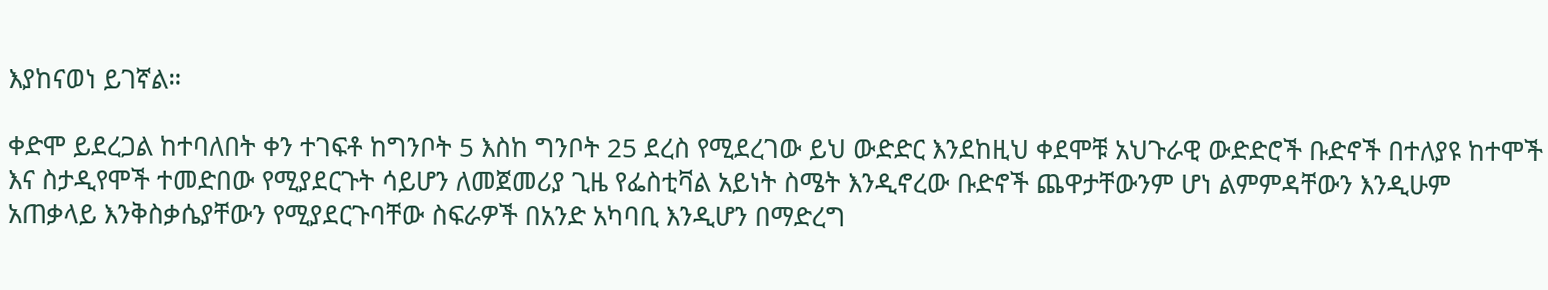እያከናወነ ይገኛል።

ቀድሞ ይደረጋል ከተባለበት ቀን ተገፍቶ ከግንቦት 5 እስከ ግንቦት 25 ደረስ የሚደረገው ይህ ውድድር እንደከዚህ ቀደሞቹ አህጉራዊ ውድድሮች ቡድኖች በተለያዩ ከተሞች እና ስታዲየሞች ተመድበው የሚያደርጉት ሳይሆን ለመጀመሪያ ጊዜ የፌስቲቫል አይነት ስሜት እንዲኖረው ቡድኖች ጨዋታቸውንም ሆነ ልምምዳቸውን እንዲሁም አጠቃላይ እንቅስቃሴያቸውን የሚያደርጉባቸው ስፍራዎች በአንድ አካባቢ እንዲሆን በማድረግ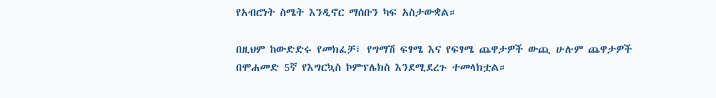የአብሮነት ስሜት እንዲኖር ማሰቡን ካፍ አስታውቋል።

በዚህም ከውድድሩ የመክፈቻ፣ የግማሽ ፍፃሜ እና የፍፃሜ ጨዋታዎች ውጪ ሁሉም ጨዋታዎች በሞሐመድ 5ኛ የእግርኳስ ኮምፕሌክስ እንደሚደረጉ ተመላክቷል።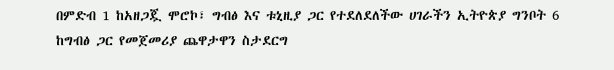በምድብ 1 ከአዘጋጇ ሞሮኮ፣ ግብፅ እና ቱኒዚያ ጋር የተደለደለችው ሀገራችን ኢትዮጵያ ግንቦት 6 ከግብፅ ጋር የመጀመሪያ ጨዋታዋን ስታደርግ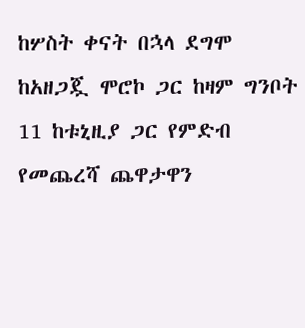ከሦስት ቀናት በኋላ ደግሞ ከአዘጋጇ ሞሮኮ ጋር ከዛም ግንቦት 11 ከቱኒዚያ ጋር የምድብ የመጨረሻ ጨዋታዋን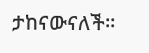ታከናውናለች።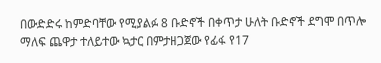በውድድሩ ከምድባቸው የሚያልፉ 8 ቡድኖች በቀጥታ ሁለት ቡድኖች ደግሞ በጥሎ ማለፍ ጨዋታ ተለይተው ኳታር በምታዘጋጀው የፊፋ የ17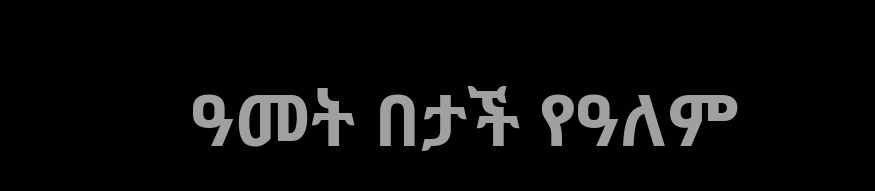ዓመት በታች የዓለም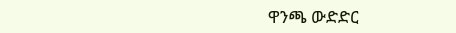ዋንጫ ውድድር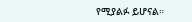የሚያልፉ ይሆናል።